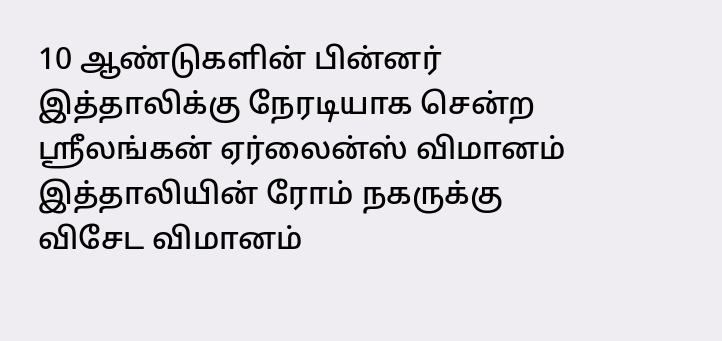10 ஆண்டுகளின் பின்னர் இத்தாலிக்கு நேரடியாக சென்ற ஸ்ரீலங்கன் ஏர்லைன்ஸ் விமானம்
இத்தாலியின் ரோம் நகருக்கு விசேட விமானம்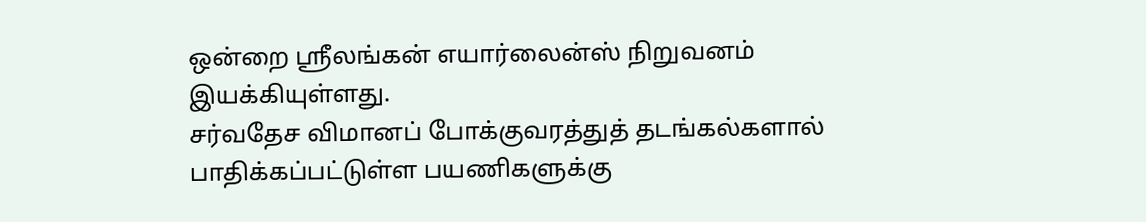ஒன்றை ஸ்ரீலங்கன் எயார்லைன்ஸ் நிறுவனம் இயக்கியுள்ளது.
சர்வதேச விமானப் போக்குவரத்துத் தடங்கல்களால் பாதிக்கப்பட்டுள்ள பயணிகளுக்கு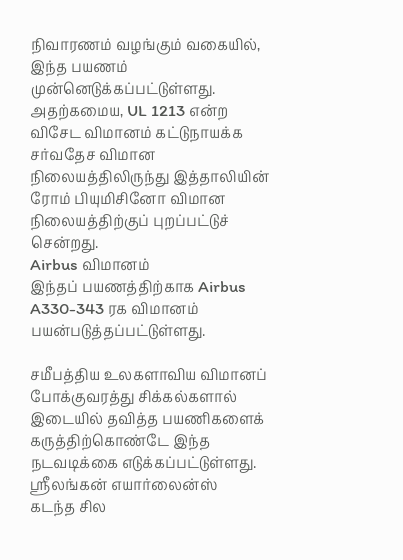நிவாரணம் வழங்கும் வகையில், இந்த பயணம் முன்னெடுக்கப்பட்டுள்ளது.
அதற்கமைய, UL 1213 என்ற விசேட விமானம் கட்டுநாயக்க சர்வதேச விமான நிலையத்திலிருந்து இத்தாலியின் ரோம் பியுமிசினோ விமான நிலையத்திற்குப் புறப்பட்டுச் சென்றது.
Airbus விமானம்
இந்தப் பயணத்திற்காக Airbus A330-343 ரக விமானம் பயன்படுத்தப்பட்டுள்ளது.

சமீபத்திய உலகளாவிய விமானப் போக்குவரத்து சிக்கல்களால் இடையில் தவித்த பயணிகளைக் கருத்திற்கொண்டே இந்த நடவடிக்கை எடுக்கப்பட்டுள்ளது.
ஸ்ரீலங்கன் எயார்லைன்ஸ்
கடந்த சில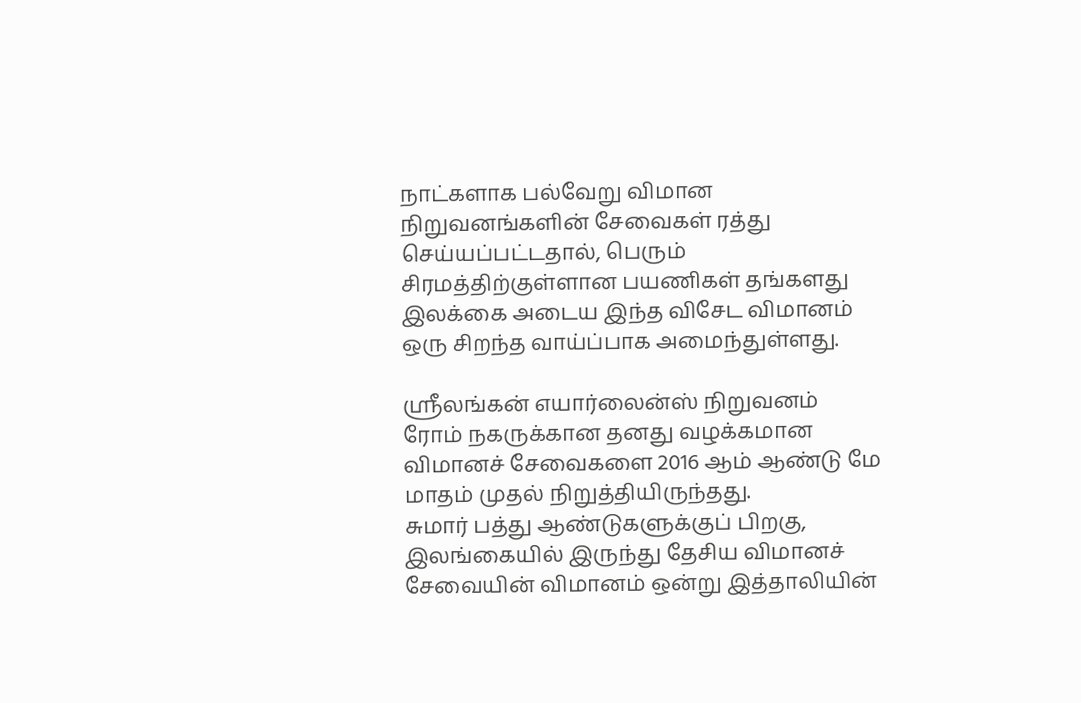நாட்களாக பல்வேறு விமான நிறுவனங்களின் சேவைகள் ரத்து செய்யப்பட்டதால், பெரும் சிரமத்திற்குள்ளான பயணிகள் தங்களது இலக்கை அடைய இந்த விசேட விமானம் ஒரு சிறந்த வாய்ப்பாக அமைந்துள்ளது.

ஸ்ரீலங்கன் எயார்லைன்ஸ் நிறுவனம் ரோம் நகருக்கான தனது வழக்கமான விமானச் சேவைகளை 2016 ஆம் ஆண்டு மே மாதம் முதல் நிறுத்தியிருந்தது.
சுமார் பத்து ஆண்டுகளுக்குப் பிறகு, இலங்கையில் இருந்து தேசிய விமானச் சேவையின் விமானம் ஒன்று இத்தாலியின்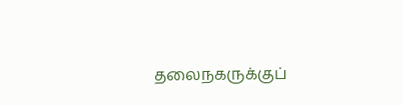தலைநகருக்குப்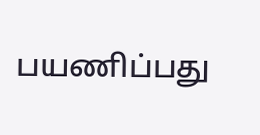பயணிப்பது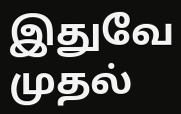இதுவே முதல்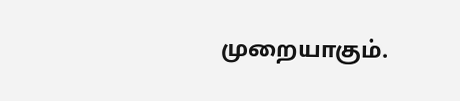முறையாகும்.